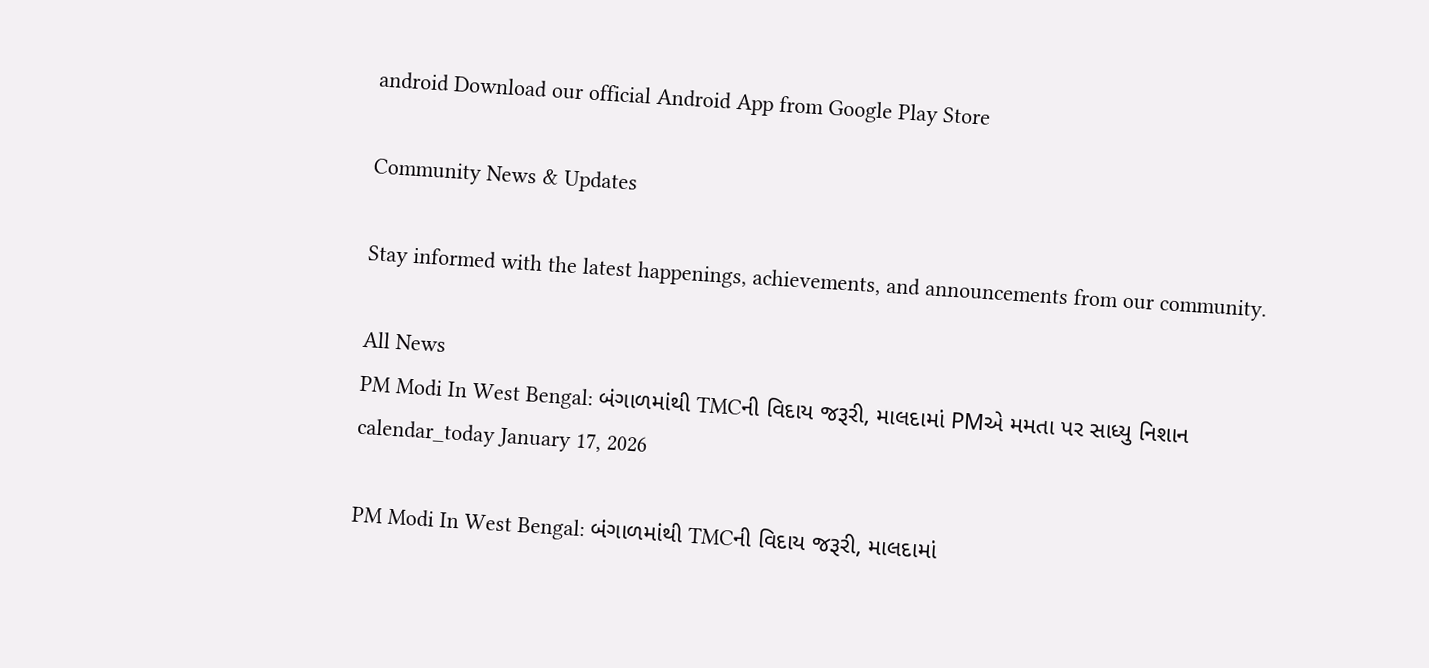android Download our official Android App from Google Play Store

Community News & Updates

Stay informed with the latest happenings, achievements, and announcements from our community.

All News
PM Modi In West Bengal: બંગાળમાંથી TMCની વિદાય જરૂરી, માલદામાં PMએ મમતા પર સાધ્યુ નિશાન
calendar_today January 17, 2026

PM Modi In West Bengal: બંગાળમાંથી TMCની વિદાય જરૂરી, માલદામાં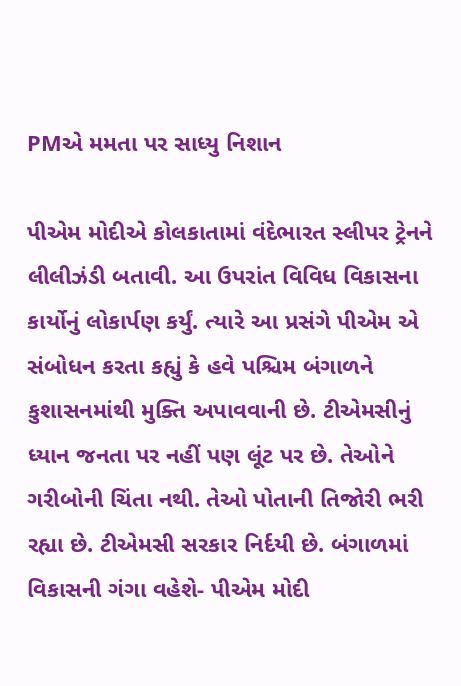PMએ મમતા પર સાધ્યુ નિશાન

પીએમ મોદીએ કોલકાતામાં વંદેભારત સ્લીપર ટ્રેનને લીલીઝંડી બતાવી. આ ઉપરાંત વિવિધ વિકાસના કાર્યોનું લોકાર્પણ કર્યું. ત્યારે આ પ્રસંગે પીએમ એ   સંબોધન કરતા કહ્યું કે હવે પશ્ચિમ બંગાળને કુશાસનમાંથી મુક્તિ અપાવવાની છે. ટીએમસીનું ધ્યાન જનતા પર નહીં પણ લૂંટ પર છે. તેઓને ગરીબોની ચિંતા નથી. તેઓ પોતાની તિજોરી ભરી રહ્યા છે. ટીએમસી સરકાર નિર્દયી છે. બંગાળમાં વિકાસની ગંગા વહેશે- પીએમ મોદી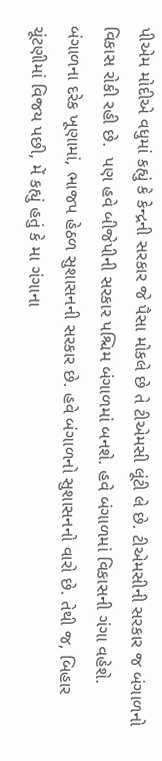પીએમ મોદીએ વધુમાં કહ્યું કે કેન્દ્રની સરકાર જે પૈસા મોકલે છે તે ટીએમસી લૂંટી લે છે. ટીએમસીની સરકાર જ બંગાળનો વિકાસ રોકી રહી છે.  પણ હવે બીજેપીની સરકાર પશ્ચિમ બંગાળમાં બનશે. હવે બંગાળમાં વિકાસની ગંગા વહેશે. બંગાળના દરેક ખૂણામાં, ભાજપ હેઠળ સુશાસનની સરકાર છે. હવે બંગાળનો સુશાસનનો વારો છે. તેથી જ, બિહાર ચૂંટણીમાં વિજય પછી, મેં કહ્યું હતું કે મા ગંગાના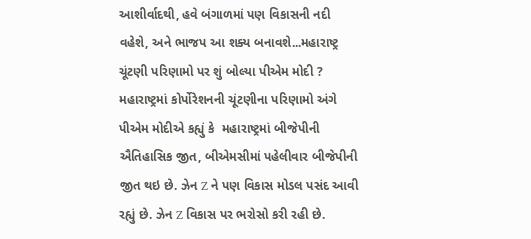આશીર્વાદથી, હવે બંગાળમાં પણ વિકાસની નદી વહેશે, અને ભાજપ આ શક્ય બનાવશે...મહારાષ્ટ્ર ચૂંટણી પરિણામો પર શું બોલ્યા પીએમ મોદી ? મહારાષ્ટ્રમાં કોર્પોરેશનની ચૂંટણીના પરિણામો અંગે પીએમ મોદીએ કહ્યું કે  મહારાષ્ટ્રમાં બીજેપીની ઐતિહાસિક જીત, બીએમસીમાં પહેલીવાર બીજેપીની જીત થઇ છે. ઝેન Z ને પણ વિકાસ મોડલ પસંદ આવી રહ્યું છે. ઝેન Z વિકાસ પર ભરોસો કરી રહી છે.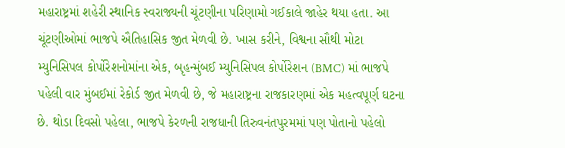મહારાષ્ટ્રમાં શહેરી સ્થાનિક સ્વરાજ્યની ચૂંટણીના પરિણામો ગઈકાલે જાહેર થયા હતા. આ ચૂંટણીઓમાં ભાજપે ઐતિહાસિક જીત મેળવી છે. ખાસ કરીને, વિશ્વના સૌથી મોટા મ્યુનિસિપલ કોર્પોરેશનોમાંના એક, બૃહન્મુંબઈ મ્યુનિસિપલ કોર્પોરેશન (BMC) માં ભાજપે પહેલી વાર મુંબઈમાં રેકોર્ડ જીત મેળવી છે, જે મહારાષ્ટ્રના રાજકારણમાં એક મહત્વપૂર્ણ ઘટના છે. થોડા દિવસો પહેલા, ભાજપે કેરળની રાજધાની તિરુવનંતપુરમમાં પણ પોતાનો પહેલો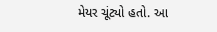મેયર ચૂંટ્યો હતો. આ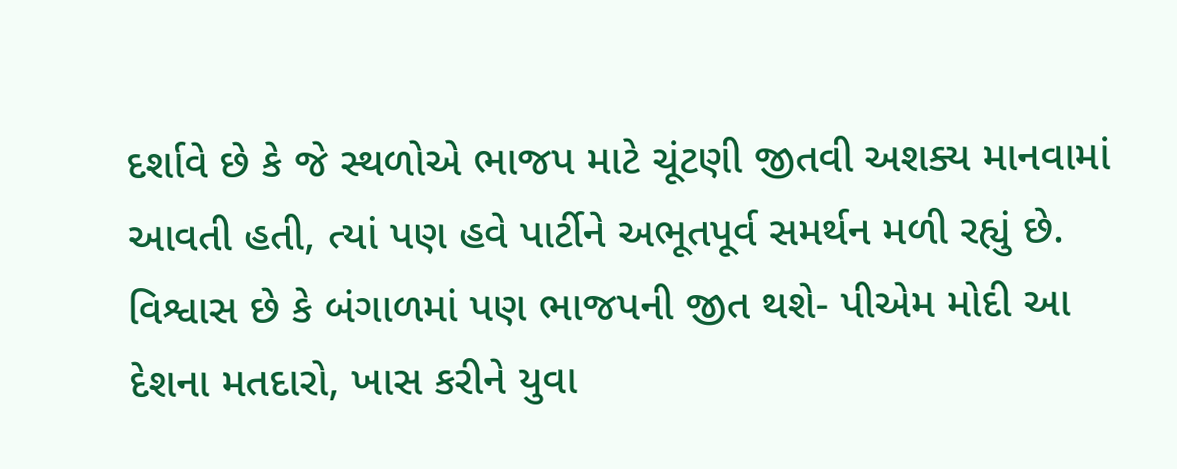દર્શાવે છે કે જે સ્થળોએ ભાજપ માટે ચૂંટણી જીતવી અશક્ય માનવામાં આવતી હતી, ત્યાં પણ હવે પાર્ટીને અભૂતપૂર્વ સમર્થન મળી રહ્યું છે. વિશ્વાસ છે કે બંગાળમાં પણ ભાજપની જીત થશે- પીએમ મોદી આ દેશના મતદારો, ખાસ કરીને યુવા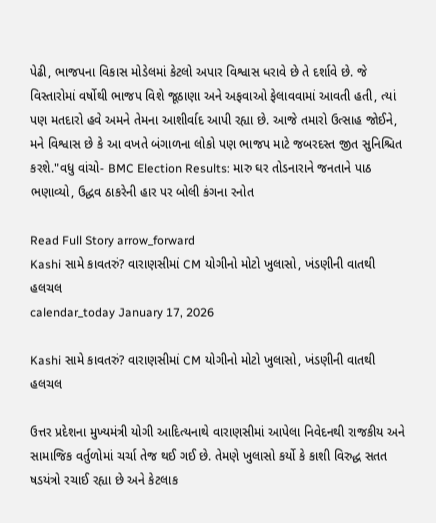પેઢી, ભાજપના વિકાસ મોડેલમાં કેટલો અપાર વિશ્વાસ ધરાવે છે તે દર્શાવે છે. જે વિસ્તારોમાં વર્ષોથી ભાજપ વિશે જૂઠાણા અને અફવાઓ ફેલાવવામાં આવતી હતી, ત્યાં પણ મતદારો હવે અમને તેમના આશીર્વાદ આપી રહ્યા છે. આજે તમારો ઉત્સાહ જોઈને, મને વિશ્વાસ છે કે આ વખતે બંગાળના લોકો પણ ભાજપ માટે જબરદસ્ત જીત સુનિશ્ચિત કરશે."વધુ વાંચો- BMC Election Results: મારુ ઘર તોડનારાને જનતાને પાઠ ભણાવ્યો, ઉદ્ધવ ઠાકરેની હાર પર બોલી કંગના રનોત

Read Full Story arrow_forward
Kashi સામે કાવતરું? વારાણસીમાં CM યોગીનો મોટો ખુલાસો, ખંડણીની વાતથી હલચલ
calendar_today January 17, 2026

Kashi સામે કાવતરું? વારાણસીમાં CM યોગીનો મોટો ખુલાસો, ખંડણીની વાતથી હલચલ

ઉત્તર પ્રદેશના મુખ્યમંત્રી યોગી આદિત્યનાથે વારાણસીમાં આપેલા નિવેદનથી રાજકીય અને સામાજિક વર્તુળોમાં ચર્ચા તેજ થઈ ગઈ છે. તેમણે ખુલાસો કર્યો કે કાશી વિરુદ્ધ સતત ષડયંત્રો રચાઈ રહ્યા છે અને કેટલાક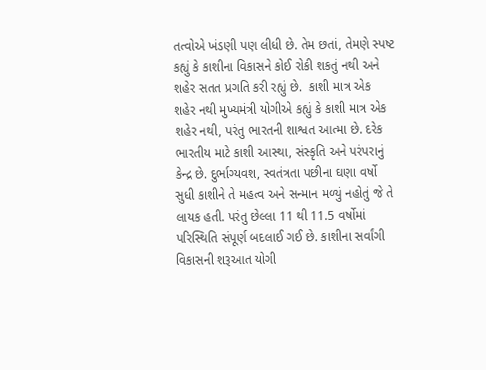તત્વોએ ખંડણી પણ લીધી છે. તેમ છતાં, તેમણે સ્પષ્ટ કહ્યું કે કાશીના વિકાસને કોઈ રોકી શકતું નથી અને શહેર સતત પ્રગતિ કરી રહ્યું છે.  કાશી માત્ર એક શહેર નથી મુખ્યમંત્રી યોગીએ કહ્યું કે કાશી માત્ર એક શહેર નથી, પરંતુ ભારતની શાશ્વત આત્મા છે. દરેક ભારતીય માટે કાશી આસ્થા, સંસ્કૃતિ અને પરંપરાનું કેન્દ્ર છે. દુર્ભાગ્યવશ, સ્વતંત્રતા પછીના ઘણા વર્ષો સુધી કાશીને તે મહત્વ અને સન્માન મળ્યું નહોતું જે તે લાયક હતી. પરંતુ છેલ્લા 11 થી 11.5 વર્ષોમાં પરિસ્થિતિ સંપૂર્ણ બદલાઈ ગઈ છે. કાશીના સર્વાંગી વિકાસની શરૂઆત યોગી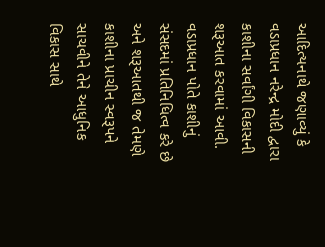આદિત્યનાથે જણાવ્યું કે વડાપ્રધાન નરેન્દ્ર મોદી દ્વારા કાશીના સર્વાંગી વિકાસની શરૂઆત કરવામાં આવી. વડાપ્રધાન પોતે કાશીનું સંસદમાં પ્રતિનિધિત્વ કરે છે અને શરૂઆતથી જ તેમણે કાશીના પ્રાચીન સ્વરૂપને સાચવીને તેને આધુનિક વિકાસ સાથે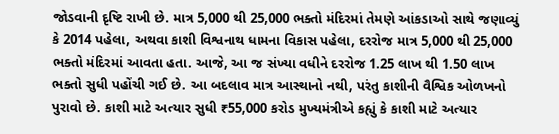જોડવાની દૃષ્ટિ રાખી છે. માત્ર 5,000 થી 25,000 ભક્તો મંદિરમાં તેમણે આંકડાઓ સાથે જણાવ્યું કે 2014 પહેલા, અથવા કાશી વિશ્વનાથ ધામના વિકાસ પહેલા, દરરોજ માત્ર 5,000 થી 25,000 ભક્તો મંદિરમાં આવતા હતા. આજે, આ જ સંખ્યા વધીને દરરોજ 1.25 લાખ થી 1.50 લાખ ભક્તો સુધી પહોંચી ગઈ છે. આ બદલાવ માત્ર આસ્થાનો નથી, પરંતુ કાશીની વૈશ્વિક ઓળખનો પુરાવો છે. કાશી માટે અત્યાર સુધી ₹55,000 કરોડ મુખ્યમંત્રીએ કહ્યું કે કાશી માટે અત્યાર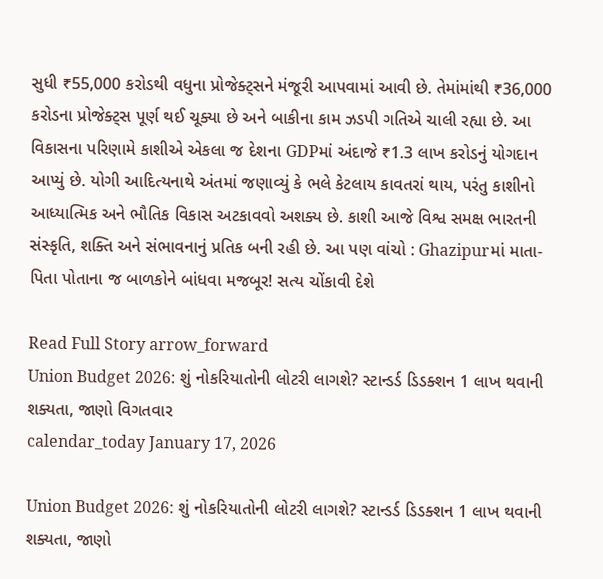સુધી ₹55,000 કરોડથી વધુના પ્રોજેક્ટ્સને મંજૂરી આપવામાં આવી છે. તેમાંમાંથી ₹36,000 કરોડના પ્રોજેક્ટ્સ પૂર્ણ થઈ ચૂક્યા છે અને બાકીના કામ ઝડપી ગતિએ ચાલી રહ્યા છે. આ વિકાસના પરિણામે કાશીએ એકલા જ દેશના GDPમાં અંદાજે ₹1.3 લાખ કરોડનું યોગદાન આપ્યું છે. યોગી આદિત્યનાથે અંતમાં જણાવ્યું કે ભલે કેટલાય કાવતરાં થાય, પરંતુ કાશીનો આધ્યાત્મિક અને ભૌતિક વિકાસ અટકાવવો અશક્ય છે. કાશી આજે વિશ્વ સમક્ષ ભારતની સંસ્કૃતિ, શક્તિ અને સંભાવનાનું પ્રતિક બની રહી છે. આ પણ વાંચો : Ghazipurમાં માતા-પિતા પોતાના જ બાળકોને બાંધવા મજબૂર! સત્ય ચોંકાવી દેશે

Read Full Story arrow_forward
Union Budget 2026: શું નોકરિયાતોની લોટરી લાગશે? સ્ટાન્ડર્ડ ડિડક્શન 1 લાખ થવાની શક્યતા, જાણો વિગતવાર
calendar_today January 17, 2026

Union Budget 2026: શું નોકરિયાતોની લોટરી લાગશે? સ્ટાન્ડર્ડ ડિડક્શન 1 લાખ થવાની શક્યતા, જાણો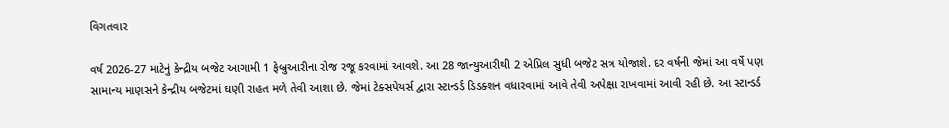વિગતવાર

વર્ષ 2026-27 માટેનું કેન્દ્રીય બજેટ આગામી 1 ફેબ્રુઆરીના રોજ રજૂ કરવામાં આવશે. આ 28 જાન્યુઆરીથી 2 એપ્રિલ સુધી બજેટ સત્ર યોજાશે. દર વર્ષની જેમાં આ વર્ષે પણ સામાન્ય માણસને કેન્દ્રીય બજેટમાં ઘણી રાહત મળે તેવી આશા છે. જેમાં ટેક્સપેયર્સ દ્વારા સ્ટાન્ડર્ડ ડિડક્શન વધારવામાં આવે તેવી અપેક્ષા રાખવામાં આવી રહી છે. આ સ્ટાન્ડર્ડ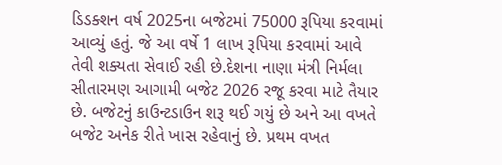ડિડક્શન વર્ષ 2025ના બજેટમાં 75000 રૂપિયા કરવામાં આવ્યું હતું. જે આ વર્ષે 1 લાખ રૂપિયા કરવામાં આવે તેવી શક્યતા સેવાઈ રહી છે.દેશના નાણા મંત્રી નિર્મલા સીતારમણ આગામી બજેટ 2026 રજૂ કરવા માટે તૈયાર છે. બજેટનું કાઉન્ટડાઉન શરૂ થઈ ગયું છે અને આ વખતે બજેટ અનેક રીતે ખાસ રહેવાનું છે. પ્રથમ વખત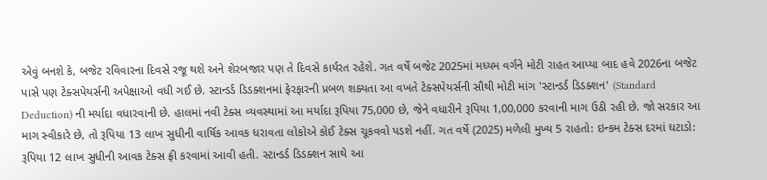એવું બનશે કે, બજેટ રવિવારના દિવસે રજૂ થશે અને શેરબજાર પણ તે દિવસે કાર્યરત રહેશે. ગત વર્ષે બજેટ 2025માં મધ્યમ વર્ગને મોટી રાહત આપ્યા બાદ હવે 2026ના બજેટ પાસે પણ ટેક્સપેયર્સની અપેક્ષાઓ વધી ગઈ છે. સ્ટાન્ડર્ડ ડિડક્શનમાં ફેરફારની પ્રબળ શક્યતા આ વખતે ટેક્સપેયર્સની સૌથી મોટી માંગ 'સ્ટાન્ડર્ડ ડિડક્શન' (Standard Deduction) ની મર્યાદા વધારવાની છે. હાલમાં નવી ટેક્સ વ્યવસ્થામાં આ મર્યાદા રૂપિયા 75,000 છે, જેને વધારીને રૂપિયા 1,00,000 કરવાની માગ ઉઠી રહી છે. જો સરકાર આ માગ સ્વીકારે છે, તો રૂપિયા 13 લાખ સુધીની વાર્ષિક આવક ધરાવતા લોકોએ કોઈ ટેક્સ ચૂકવવો પડશે નહીં. ગત વર્ષે (2025) મળેલી મુખ્ય 5 રાહતો: ઇન્કમ ટેક્સ દરમાં ઘટાડો: રૂપિયા 12 લાખ સુધીની આવક ટેક્સ ફ્રી કરવામાં આવી હતી. સ્ટાન્ડર્ડ ડિડક્શન સાથે આ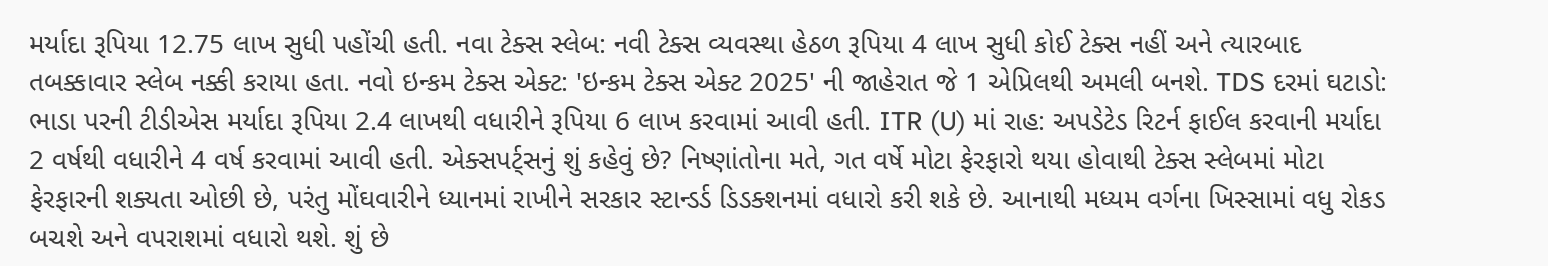મર્યાદા રૂપિયા 12.75 લાખ સુધી પહોંચી હતી. નવા ટેક્સ સ્લેબ: નવી ટેક્સ વ્યવસ્થા હેઠળ રૂપિયા 4 લાખ સુધી કોઈ ટેક્સ નહીં અને ત્યારબાદ તબક્કાવાર સ્લેબ નક્કી કરાયા હતા. નવો ઇન્કમ ટેક્સ એક્ટ: 'ઇન્કમ ટેક્સ એક્ટ 2025' ની જાહેરાત જે 1 એપ્રિલથી અમલી બનશે. TDS દરમાં ઘટાડો: ભાડા પરની ટીડીએસ મર્યાદા રૂપિયા 2.4 લાખથી વધારીને રૂપિયા 6 લાખ કરવામાં આવી હતી. ITR (U) માં રાહ: અપડેટેડ રિટર્ન ફાઈલ કરવાની મર્યાદા 2 વર્ષથી વધારીને 4 વર્ષ કરવામાં આવી હતી. એક્સપર્ટ્સનું શું કહેવું છે? નિષ્ણાંતોના મતે, ગત વર્ષે મોટા ફેરફારો થયા હોવાથી ટેક્સ સ્લેબમાં મોટા ફેરફારની શક્યતા ઓછી છે, પરંતુ મોંઘવારીને ધ્યાનમાં રાખીને સરકાર સ્ટાન્ડર્ડ ડિડક્શનમાં વધારો કરી શકે છે. આનાથી મધ્યમ વર્ગના ખિસ્સામાં વધુ રોકડ બચશે અને વપરાશમાં વધારો થશે. શું છે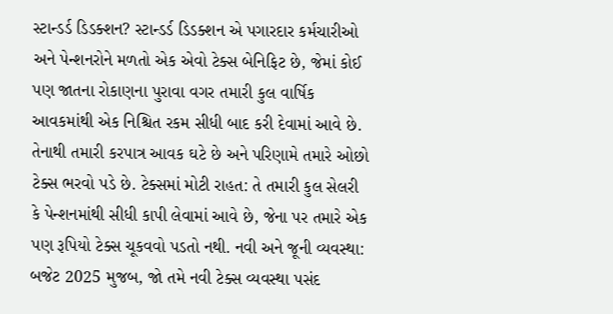સ્ટાન્ડર્ડ ડિડક્શન? સ્ટાન્ડર્ડ ડિડક્શન એ પગારદાર કર્મચારીઓ અને પેન્શનરોને મળતો એક એવો ટેક્સ બેનિફિટ છે, જેમાં કોઈ પણ જાતના રોકાણના પુરાવા વગર તમારી કુલ વાર્ષિક આવકમાંથી એક નિશ્ચિત રકમ સીધી બાદ કરી દેવામાં આવે છે. તેનાથી તમારી કરપાત્ર આવક ઘટે છે અને પરિણામે તમારે ઓછો ટેક્સ ભરવો પડે છે. ટેક્સમાં મોટી રાહત: તે તમારી કુલ સેલરી કે પેન્શનમાંથી સીધી કાપી લેવામાં આવે છે, જેના પર તમારે એક પણ રૂપિયો ટેક્સ ચૂકવવો પડતો નથી. નવી અને જૂની વ્યવસ્થા: બજેટ 2025 મુજબ, જો તમે નવી ટેક્સ વ્યવસ્થા પસંદ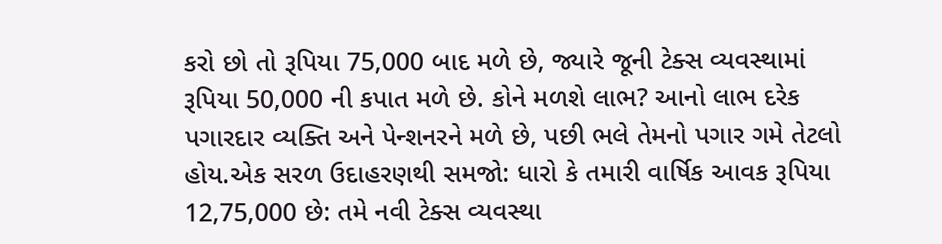કરો છો તો રૂપિયા 75,000 બાદ મળે છે, જ્યારે જૂની ટેક્સ વ્યવસ્થામાં રૂપિયા 50,000 ની કપાત મળે છે. કોને મળશે લાભ? આનો લાભ દરેક પગારદાર વ્યક્તિ અને પેન્શનરને મળે છે, પછી ભલે તેમનો પગાર ગમે તેટલો હોય.એક સરળ ઉદાહરણથી સમજો: ધારો કે તમારી વાર્ષિક આવક રૂપિયા 12,75,000 છે: તમે નવી ટેક્સ વ્યવસ્થા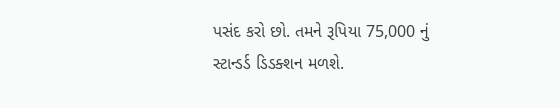પસંદ કરો છો. તમને રૂપિયા 75,000 નું સ્ટાન્ડર્ડ ડિડક્શન મળશે.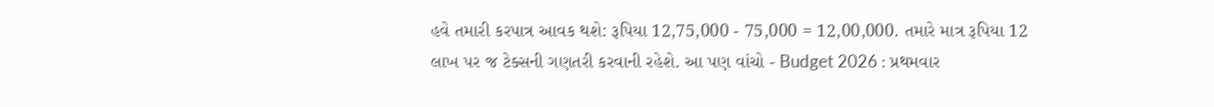હવે તમારી કરપાત્ર આવક થશે: રૂપિયા 12,75,000 - 75,000 = 12,00,000. તમારે માત્ર રૂપિયા 12 લાખ પર જ ટેક્સની ગણતરી કરવાની રહેશે. આ પણ વાંચો - Budget 2026 : પ્રથમવાર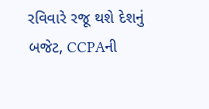રવિવારે રજૂ થશે દેશનું બજેટ, CCPAની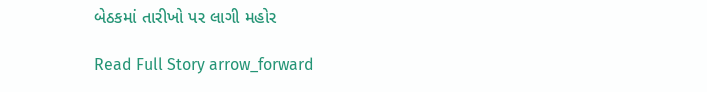બેઠકમાં તારીખો પર લાગી મહોર

Read Full Story arrow_forward